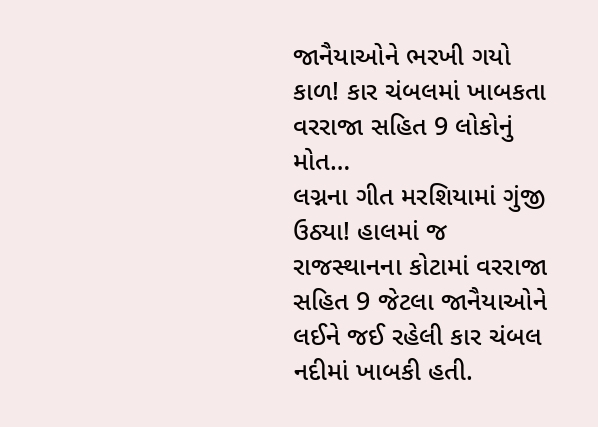જાનૈયાઓને ભરખી ગયો કાળ! કાર ચંબલમાં ખાબકતા વરરાજા સહિત 9 લોકોનું મોત…
લગ્નના ગીત મરશિયામાં ગુંજી ઉઠ્યા! હાલમાં જ રાજસ્થાનના કોટામાં વરરાજા સહિત 9 જેટલા જાનૈયાઓને લઈને જઈ રહેલી કાર ચંબલ નદીમાં ખાબકી હતી.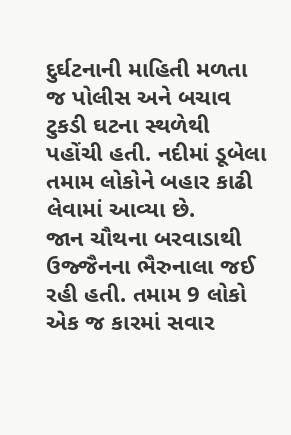દુર્ઘટનાની માહિતી મળતા જ પોલીસ અને બચાવ ટુકડી ઘટના સ્થળેથી પહોંચી હતી. નદીમાં ડૂબેલા તમામ લોકોને બહાર કાઢી લેવામાં આવ્યા છે.
જાન ચૌથના બરવાડાથી ઉજ્જૈનના ભૈરુનાલા જઈ રહી હતી. તમામ 9 લોકો એક જ કારમાં સવાર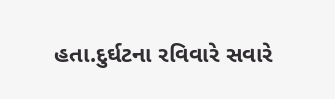હતા.દુર્ઘટના રવિવારે સવારે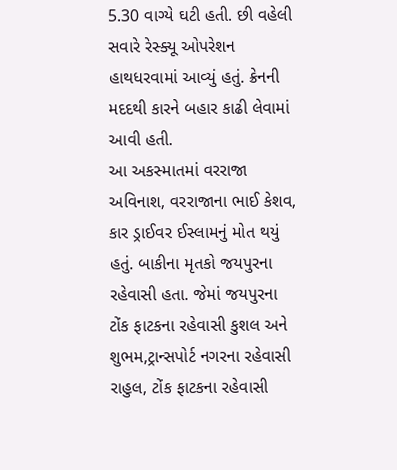5.30 વાગ્યે ઘટી હતી. છી વહેલી સવારે રેસ્ક્યૂ ઓપરેશન હાથધરવામાં આવ્યું હતું. ક્રેનની મદદથી કારને બહાર કાઢી લેવામાં આવી હતી.
આ અકસ્માતમાં વરરાજા અવિનાશ, વરરાજાના ભાઈ કેશવ, કાર ડ્રાઈવર ઈસ્લામનું મોત થયું હતું. બાકીના મૃતકો જયપુરના રહેવાસી હતા. જેમાં જયપુરના ટોંક ફાટકના રહેવાસી કુશલ અને શુભમ,ટ્રાન્સપોર્ટ નગરના રહેવાસી રાહુલ, ટોંક ફાટકના રહેવાસી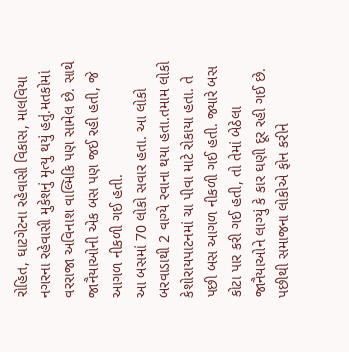રોહિત, ઘાટગેટના રહેવાસી વિકાસ, માલવિયા નગરના રહેવાસી મુકેશનું મૃત્યુ થયું હતું.મતકોમાં વરરાજા અવિનાશ વાલ્મિકિ પણ સામેલ છે. સાથે જાનૈયાઓની એક બસ પણ જઈ રહી હતી, જે આગળ નીકળી ગઈ હતી.
આ બસમાં 70 લોકો સવાર હતા. આ લોકો બરવાડાથી 2 વાગ્યે રવાના થયા હતા.તમામ લોકો કેશોરાયપાટનમાં ચા પીવા માટે રોકાયા હતા. તે પછી બસ આગળ નીકળી ગઈ હતી. જ્યારે બસ કોટા પાર કરી ગઈ હતી, તો તેમાં બેઠેલા જાનૈયાઓને લાગ્યું કે કાર ઘણી દૂર રહી ગઈ છે. પછીથી સમાજના લોકોએ ફોન કરીને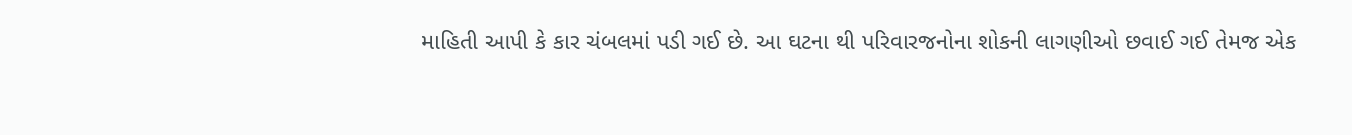માહિતી આપી કે કાર ચંબલમાં પડી ગઈ છે. આ ઘટના થી પરિવારજનોના શોકની લાગણીઓ છવાઈ ગઈ તેમજ એક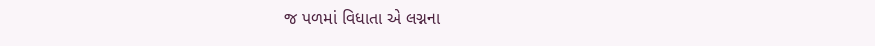જ પળમાં વિધાતા એ લગ્નના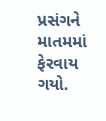પ્રસંગને માતમમાં ફેરવાય ગયો.